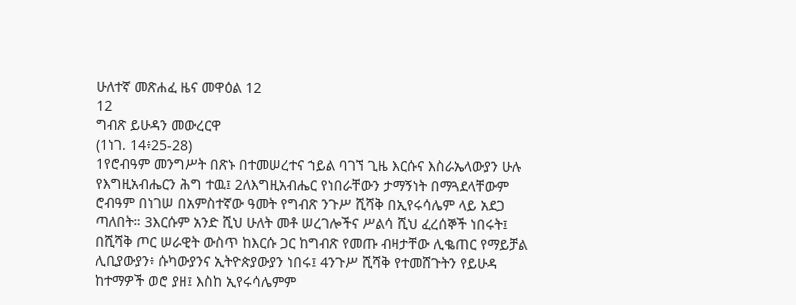ሁለተኛ መጽሐፈ ዜና መዋዕል 12
12
ግብጽ ይሁዳን መውረርዋ
(1ነገ. 14፥25-28)
1የሮብዓም መንግሥት በጽኑ በተመሠረተና ኀይል ባገኘ ጊዜ እርሱና እስራኤላውያን ሁሉ የእግዚአብሔርን ሕግ ተዉ፤ 2ለእግዚአብሔር የነበራቸውን ታማኝነት በማጓደላቸውም ሮብዓም በነገሠ በአምስተኛው ዓመት የግብጽ ንጉሥ ሺሻቅ በኢየሩሳሌም ላይ አደጋ ጣለበት። 3እርሱም አንድ ሺህ ሁለት መቶ ሠረገሎችና ሥልሳ ሺህ ፈረሰኞች ነበሩት፤ በሺሻቅ ጦር ሠራዊት ውስጥ ከእርሱ ጋር ከግብጽ የመጡ ብዛታቸው ሊቈጠር የማይቻል ሊቢያውያን፥ ሱካውያንና ኢትዮጵያውያን ነበሩ፤ 4ንጉሥ ሺሻቅ የተመሸጉትን የይሁዳ ከተማዎች ወሮ ያዘ፤ እስከ ኢየሩሳሌምም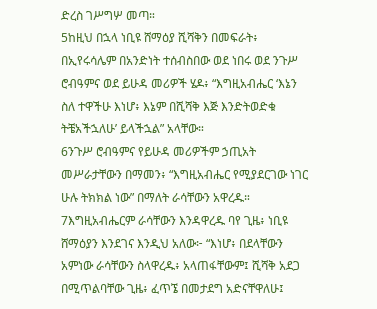ድረስ ገሥግሦ መጣ።
5ከዚህ በኋላ ነቢዩ ሸማዕያ ሺሻቅን በመፍራት፥ በኢየሩሳሌም በአንድነት ተሰብስበው ወደ ነበሩ ወደ ንጉሥ ሮብዓምና ወደ ይሁዳ መሪዎች ሄዶ፥ “እግዚአብሔር ‘እኔን ስለ ተዋችሁ እነሆ፥ እኔም በሺሻቅ እጅ እንድትወድቁ ትቼአችኋለሁ’ ይላችኋል” አላቸው።
6ንጉሥ ሮብዓምና የይሁዳ መሪዎችም ኃጢአት መሥራታቸውን በማመን፥ “እግዚአብሔር የሚያደርገው ነገር ሁሉ ትክክል ነው” በማለት ራሳቸውን አዋረዱ።
7እግዚአብሔርም ራሳቸውን እንዳዋረዱ ባየ ጊዜ፥ ነቢዩ ሸማዕያን እንደገና እንዲህ አለው፦ “እነሆ፥ በደላቸውን አምነው ራሳቸውን ስላዋረዱ፥ አላጠፋቸውም፤ ሺሻቅ አደጋ በሚጥልባቸው ጊዜ፥ ፈጥኜ በመታደግ አድናቸዋለሁ፤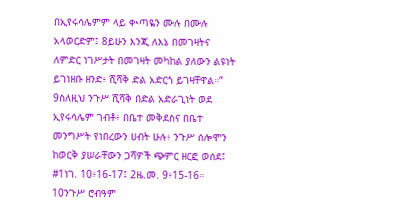በኢየሩሳሌምም ላይ ቊጣዬን ሙሉ በሙሉ አላወርድም፤ 8ይሁን እንጂ ለእኔ በመገዛትና ለምድር ነገሥታት በመገዛት መካከል ያለውን ልዩነት ይገነዘቡ ዘንድ፥ ሺሻቅ ድል አድርጎ ይገዛቸዋል።”
9ስለዚህ ንጉሥ ሺሻቅ በድል አድራጊነት ወደ ኢየሩሳሌም ገብቶ፥ በቤተ መቅደስና በቤተ መንግሥት የነበረውን ሀብት ሁሉ፥ ንጉሥ ሰሎሞን ከወርቅ ያሠራቸውን ጋሻዎች ጭምር ዘርፎ ወሰደ፤ #1ነገ. 10፥16-17፤ 2ዜ.መ. 9፥15-16። 10ንጉሥ ሮብዓም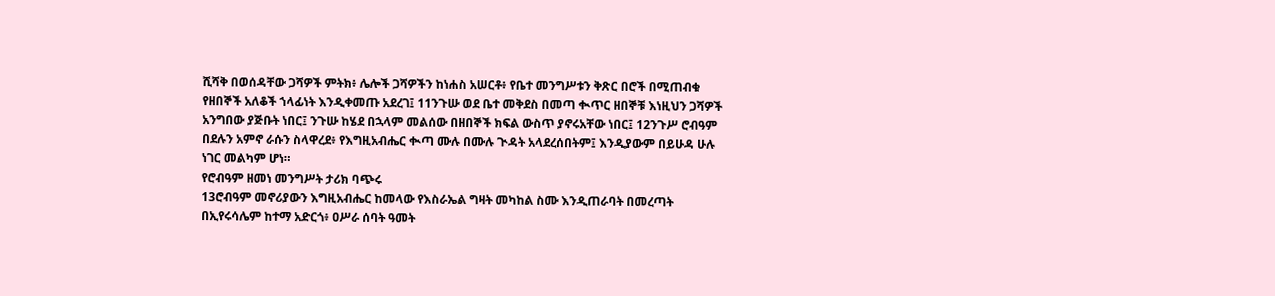ሺሻቅ በወሰዳቸው ጋሻዎች ምትክ፥ ሌሎች ጋሻዎችን ከነሐስ አሠርቶ፥ የቤተ መንግሥቱን ቅጽር በሮች በሚጠብቁ የዘበኞች አለቆች ኀላፊነት እንዲቀመጡ አደረገ፤ 11ንጉሡ ወደ ቤተ መቅደስ በመጣ ቊጥር ዘበኞቹ እነዚህን ጋሻዎች አንግበው ያጅቡት ነበር፤ ንጉሡ ከሄደ በኋላም መልሰው በዘበኞች ክፍል ውስጥ ያኖሩአቸው ነበር፤ 12ንጉሥ ሮብዓም በደሉን አምኖ ራሱን ስላዋረደ፥ የእግዚአብሔር ቊጣ ሙሉ በሙሉ ጒዳት አላደረሰበትም፤ እንዲያውም በይሁዳ ሁሉ ነገር መልካም ሆነ።
የሮብዓም ዘመነ መንግሥት ታሪክ ባጭሩ
13ሮብዓም መኖሪያውን እግዚአብሔር ከመላው የእስራኤል ግዛት መካከል ስሙ እንዲጠራባት በመረጣት በኢየሩሳሌም ከተማ አድርጎ፥ ዐሥራ ሰባት ዓመት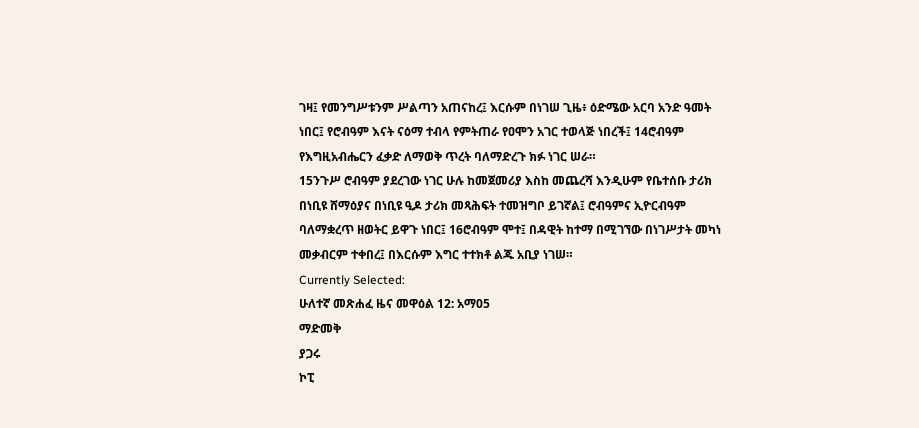ገዛ፤ የመንግሥቱንም ሥልጣን አጠናከረ፤ እርሱም በነገሠ ጊዜ፥ ዕድሜው አርባ አንድ ዓመት ነበር፤ የሮብዓም እናት ናዕማ ተብላ የምትጠራ የዐሞን አገር ተወላጅ ነበረች፤ 14ሮብዓም የእግዚአብሔርን ፈቃድ ለማወቅ ጥረት ባለማድረጉ ክፉ ነገር ሠራ።
15ንጉሥ ሮብዓም ያደረገው ነገር ሁሉ ከመጀመሪያ እስከ መጨረሻ እንዲሁም የቤተሰቡ ታሪክ በነቢዩ ሸማዕያና በነቢዩ ዒዶ ታሪክ መጻሕፍት ተመዝግቦ ይገኛል፤ ሮብዓምና ኢዮርብዓም ባለማቋረጥ ዘወትር ይዋጉ ነበር፤ 16ሮብዓም ሞተ፤ በዳዊት ከተማ በሚገኘው በነገሥታት መካነ መቃብርም ተቀበረ፤ በእርሱም እግር ተተክቶ ልጁ አቢያ ነገሠ።
Currently Selected:
ሁለተኛ መጽሐፈ ዜና መዋዕል 12: አማ05
ማድመቅ
ያጋሩ
ኮፒ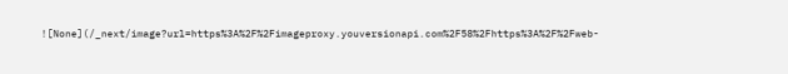![None](/_next/image?url=https%3A%2F%2Fimageproxy.youversionapi.com%2F58%2Fhttps%3A%2F%2Fweb-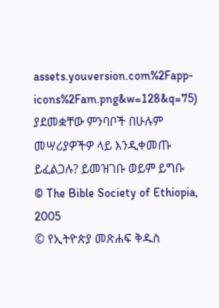assets.youversion.com%2Fapp-icons%2Fam.png&w=128&q=75)
ያደመቋቸው ምንባቦች በሁሉም መሣሪያዎችዎ ላይ እንዲቀመጡ ይፈልጋሉ? ይመዝገቡ ወይም ይግቡ
© The Bible Society of Ethiopia, 2005
© የኢትዮጵያ መጽሐፍ ቅዱስ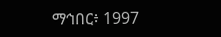ማኅበር፥ 1997